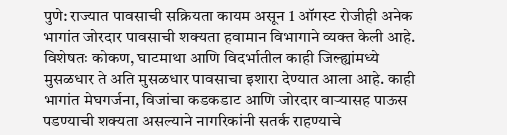पुणे: राज्यात पावसाची सक्रियता कायम असून 1 ऑगस्ट रोजीही अनेक भागांत जोरदार पावसाची शक्यता हवामान विभागाने व्यक्त केली आहे. विशेषतः कोकण, घाटमाथा आणि विदर्भातील काही जिल्ह्यांमध्ये मुसळधार ते अति मुसळधार पावसाचा इशारा देण्यात आला आहे. काही भागांत मेघगर्जना, विजांचा कडकडाट आणि जोरदार वाऱ्यासह पाऊस पडण्याची शक्यता असल्याने नागरिकांनी सतर्क राहण्याचे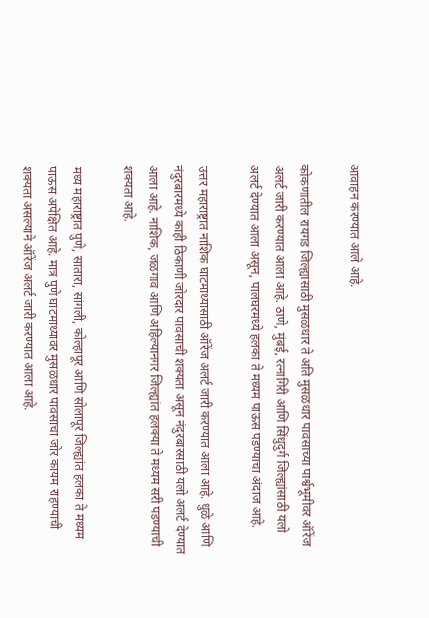आवाहन करण्यात आले आहे.

कोकणातील रायगड जिल्ह्यासाठी मुसळधार ते अति मुसळधार पावसाच्या पार्श्वभूमीवर ऑरेंज अलर्ट जारी करण्यात आला आहे. ठाणे, मुंबई, रत्नागिरी आणि सिंधुदुर्ग जिल्ह्यांसाठी यलो अलर्ट देण्यात आला असून, पालघरमध्ये हलका ते मध्यम पाऊस पडण्याचा अंदाज आहे.

उत्तर महाराष्ट्रात नाशिक घाटमाथ्यासाठी ऑरेंज अलर्ट जारी करण्यात आला आहे. धुळे आणि नंदुरबारमध्ये काही ठिकाणी जोरदार पावसाची शक्यता असून नंदुरबारसाठी यलो अलर्ट देण्यात आला आहे. नाशिक, जळगाव आणि अहिल्यानगर जिल्ह्यांत हलक्या ते मध्यम सरी पडण्याची शक्यता आहे.

मध्य महाराष्ट्रात पुणे, सातारा, सांगली, कोल्हापूर आणि सोलापूर जिल्ह्यांत हलका ते मध्यम पाऊस अपेक्षित आहे. मात्र पुणे घाटमाथ्यावर मुसळधार पावसाचा जोर कायम राहण्याची शक्यता असल्याने ऑरेंज अलर्ट जारी करण्यात आला आहे.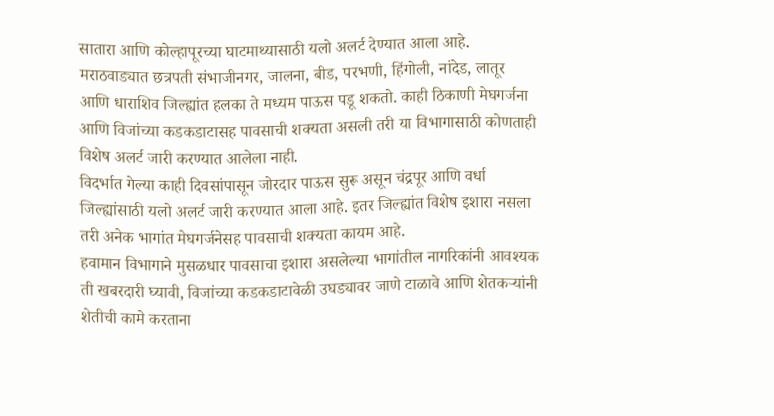सातारा आणि कोल्हापूरच्या घाटमाथ्यासाठी यलो अलर्ट देण्यात आला आहे.
मराठवाड्यात छत्रपती संभाजीनगर, जालना, बीड, परभणी, हिंगोली, नांदेड, लातूर आणि धाराशिव जिल्ह्यांत हलका ते मध्यम पाऊस पडू शकतो. काही ठिकाणी मेघगर्जना आणि विजांच्या कडकडाटासह पावसाची शक्यता असली तरी या विभागासाठी कोणताही विशेष अलर्ट जारी करण्यात आलेला नाही.
विदर्भात गेल्या काही दिवसांपासून जोरदार पाऊस सुरू असून चंद्रपूर आणि वर्धा जिल्ह्यांसाठी यलो अलर्ट जारी करण्यात आला आहे. इतर जिल्ह्यांत विशेष इशारा नसला तरी अनेक भागांत मेघगर्जनेसह पावसाची शक्यता कायम आहे.
हवामान विभागाने मुसळधार पावसाचा इशारा असलेल्या भागांतील नागरिकांनी आवश्यक ती खबरदारी घ्यावी, विजांच्या कडकडाटावेळी उघड्यावर जाणे टाळावे आणि शेतकऱ्यांनी शेतीची कामे करताना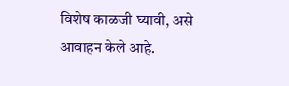विशेष काळजी घ्यावी, असे आवाहन केले आहे.